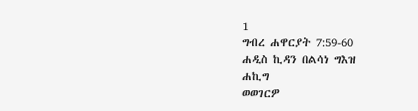1
ግብረ ሐዋርያት 7:59-60
ሐዲስ ኪዳን በልሳነ ግእዝ
ሐኪግ
ወወገርዎ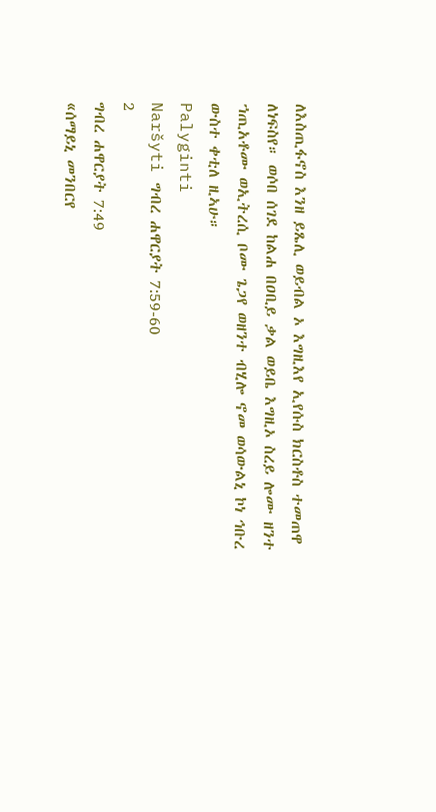ለእስጢፋኖስ እንዘ ይጼሊ ወይብል ኦ እግዚእየ ኢየሱስ ክርስቶስ ተመጠዋ ለነፍስየ። ወሶበ ሰገደ ከልሐ በዐቢይ ቃል ወይቤ እግዚኦ ስረይ ሎሙ ዘንተ ኀጢአቶሙ ወኢትረሲ ቦሙ ጌጋየ ወዘንተ ብሂሎ ኖመ ወሳውልኒ ኮነ ኅቡረ ውስተ ቀቲለ ዚኣሁ።
Palyginti
Naršyti ግብረ ሐዋርያት 7:59-60
2
ግብረ ሐዋርያት 7:49
«ሰማይኒ መንበርየ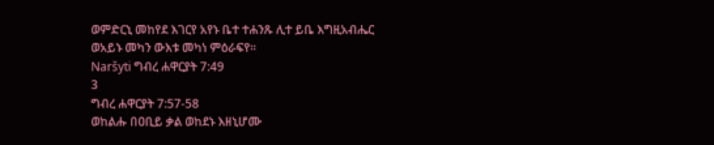ወምድርኒ መከየደ እገርየ አየኑ ቤተ ተሐንጹ ሊተ ይቤ እግዚአብሔር ወአይኑ መካን ውእቱ መካነ ምዕራፍየ።
Naršyti ግብረ ሐዋርያት 7:49
3
ግብረ ሐዋርያት 7:57-58
ወከልሑ በዐቢይ ቃል ወከደኑ እዘኒሆሙ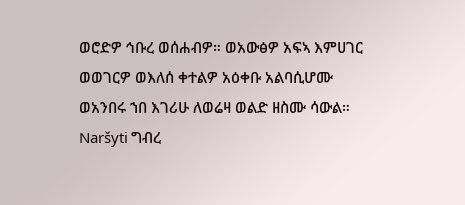ወሮድዎ ኅቡረ ወሰሐብዎ። ወአውፅዎ አፍኣ እምሀገር ወወገርዎ ወእለሰ ቀተልዎ አዕቀቡ አልባሲሆሙ ወአንበሩ ኀበ እገሪሁ ለወሬዛ ወልድ ዘስሙ ሳውል።
Naršyti ግብረ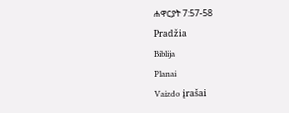ሐዋርያት 7:57-58
Pradžia
Biblija
Planai
Vaizdo įrašai